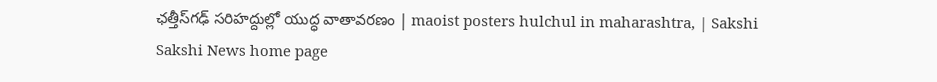ఛత్తీస్‌గఢ్ సరిహద్దుల్లో యుద్ధ వాతావరణం | maoist posters hulchul in maharashtra, | Sakshi
Sakshi News home page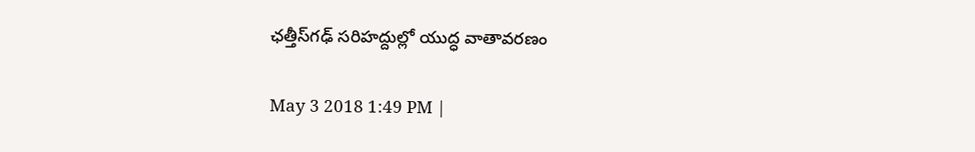ఛత్తీస్‌గఢ్ సరిహద్దుల్లో యుద్ధ వాతావరణం

May 3 2018 1:49 PM |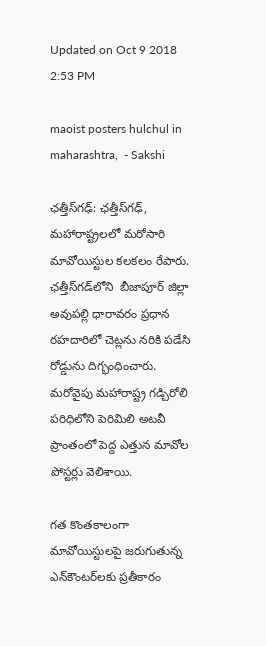Updated on Oct 9 2018 2:53 PM

maoist posters hulchul in maharashtra,  - Sakshi

ఛత్తీస్‌గఢ్‌: ఛత్తీస్‌గఢ్‌, మహారాష్ట్రలలో మరోసారి మావోయిస్టుల కలకలం రేపారు. ఛత్తీస్‌గడ్‌లోని  బీజాపూర్‌ జిల్లా అవుపల్లి ధారావరం ప్రధాన రహదారిలో చెట్లను నరికి పడేసి రోడ్డును దిగ్భంధించారు. మరోవైపు మహారాష్ట్ర గడ్చిరోలి పరిధిలోని పెరిమిలి అటవీ ప్రాంతంలో పెద్ద ఎత్తున మావోల పోస్టర్లు వెలిశాయి.

గత కొంతకాలంగా మావోయిస్టులపై జరుగుతున్న ఎన్‌కౌంటర్‌లకు ప్రతీకారం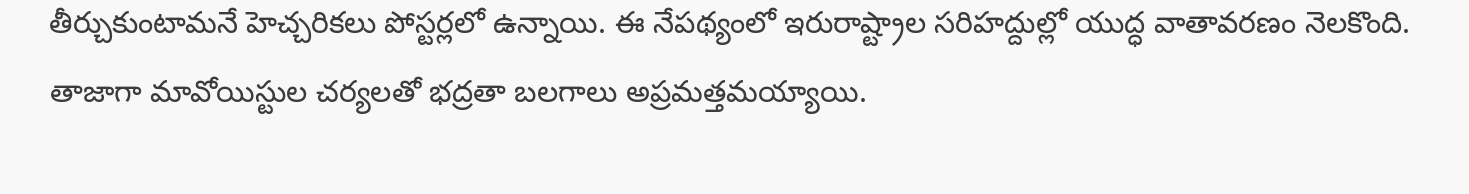తీర్చుకుంటామనే హెచ్చరికలు పోస్టర్లలో ఉన్నాయి. ఈ నేపథ్యంలో ఇరురాష్ట్రాల సరిహద్దుల్లో యుద్ధ వాతావరణం నెలకొంది. తాజాగా మావోయిస్టుల చర్యలతో భద్రతా బలగాలు అప్రమత్తమయ్యాయి.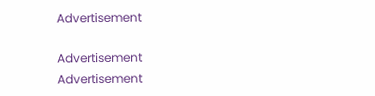Advertisement

Advertisement
Advertisement